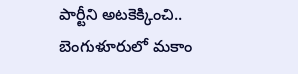పార్టీని అటకెక్కించి.. బెంగుళూరులో మకాం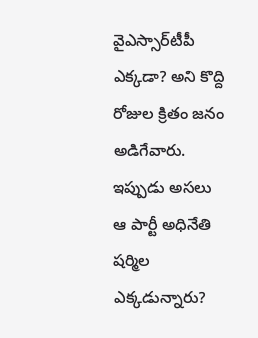వైఎస్సార్‌టీపీ ఎక్కడా? అని కొద్ది రోజుల క్రితం జనం అడిగేవారు. ఇప్పుడు అసలు ఆ పార్టీ అధినేతి షర్మిల ఎక్కడున్నారు?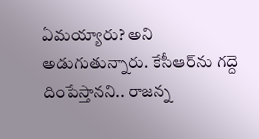ఏమయ్యారు? అని అడుగుతున్నారు. కేసీఆర్‌ను గద్దె దింపేస్తానని.. రాజన్న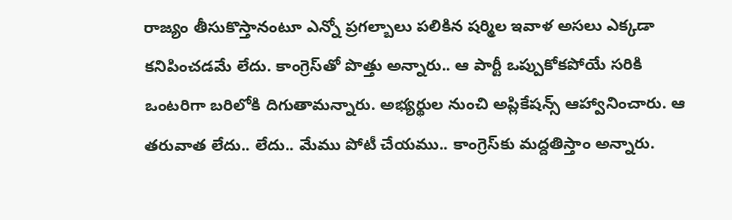రాజ్యం తీసుకొస్తానంటూ ఎన్నో ప్రగల్బాలు పలికిన షర్మిల ఇవాళ అసలు ఎక్కడా కనిపించడమే లేదు. కాంగ్రెస్‌తో పొత్తు అన్నారు.. ఆ పార్టీ ఒప్పుకోకపోయే సరికి ఒంటరిగా బరిలోకి దిగుతామన్నారు. అభ్యర్థుల నుంచి అప్లికేషన్స్ ఆహ్వానించారు. ఆ తరువాత లేదు.. లేదు.. మేము పోటీ చేయము.. కాంగ్రెస్‌కు మద్దతిస్తాం అన్నారు.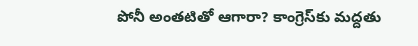పోనీ అంతటితో ఆగారా? కాంగ్రెస్‌కు మద్దతు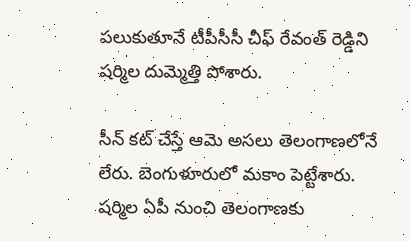పలుకుతూనే టీపీసీసీ చీఫ్‌ రేవంత్ రెడ్డిని షర్మిల దుమ్మెత్తి పోశారు.

సీన్ కట్ చేస్తే ఆమె అసలు తెలంగాణలోనే లేరు. బెంగుళూరులో మకాం పెట్టేశారు. షర్మిల ఏపీ నుంచి తెలంగాణకు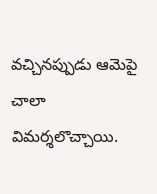వచ్చినప్పుడు ఆమెపై చాలా విమర్శలొచ్చాయి.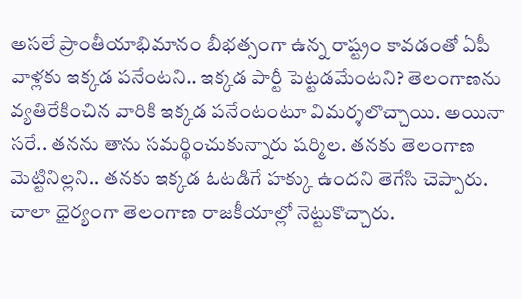అసలే ప్రాంతీయాభిమానం బీభత్సంగా ఉన్న రాష్ట్రం కావడంతో ఏపీ వాళ్లకు ఇక్కడ పనేంటని.. ఇక్కడ పార్టీ పెట్టడమేంటని? తెలంగాణను వ్యతిరేకించిన వారికి ఇక్కడ పనేంటంటూ విమర్శలొచ్చాయి. అయినా సరే.. తనను తాను సమర్థించుకున్నారు షర్మిల. తనకు తెలంగాణ మెట్టినిల్లని.. తనకు ఇక్కడ ఓటడిగే హక్కు ఉందని తెగేసి చెప్పారు. చాలా ధైర్యంగా తెలంగాణ రాజకీయాల్లో నెట్టుకొచ్చారు.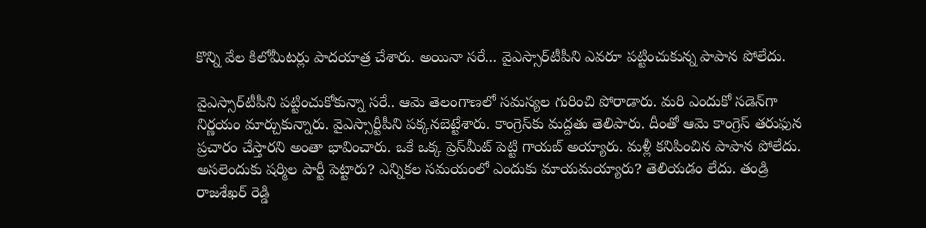కొన్ని వేల కిలోమీటర్లు పాదయాత్ర చేశారు. అయినా సరే... వైఎస్సార్‌టీపీని ఎవరూ పట్టించుకున్న పాపాన పోలేదు.

వైఎస్సార్‌టీపీని పట్టించుకోకున్నా సరే.. ఆమె తెలంగాణలో సమస్యల గురించి పోరాడారు. మరి ఎందుకో సడెన్‌గా నిర్ణయం మార్చుకున్నారు. వైఎస్సార్టీపీని పక్కనబెట్టేశారు. కాంగ్రెస్‌కు మద్దతు తెలిపారు. దీంతో ఆమె కాంగ్రెస్ తరుఫున ప్రచారం చేస్తారని అంతా భావించారు. ఒకే ఒక్క ప్రెస్‌మీట్ పెట్టి గాయబ్ అయ్యారు. మళ్లీ కనిపించిన పాపాన పోలేదు. అసలెందుకు షర్మిల పార్టీ పెట్టారు? ఎన్నికల సమయంలో ఎందుకు మాయమయ్యారు? తెలియడం లేదు. తండ్రి రాజశేఖర్ రెడ్డి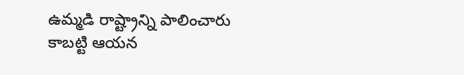ఉమ్మడి రాష్ట్రాన్ని పాలించారు కాబట్టి ఆయన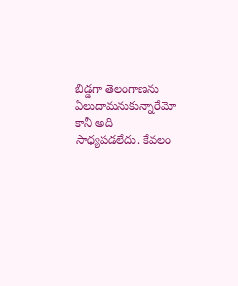బిడ్డగా తెలంగాణను ఏలుదామనుకున్నారేమో కానీ అది సాధ్యపడలేదు. కేవలం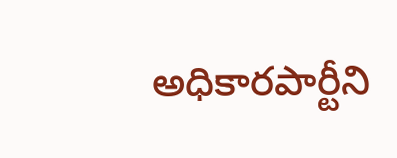అధికారపార్టీని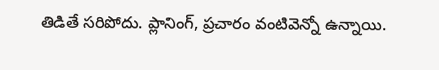తిడితే సరిపోదు. ప్లానింగ్, ప్రచారం వంటివెన్నో ఉన్నాయి.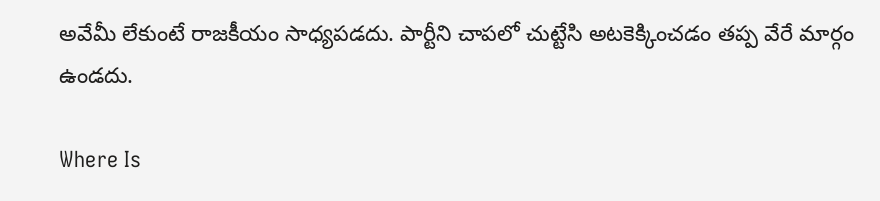అవేమీ లేకుంటే రాజకీయం సాధ్యపడదు. పార్టీని చాపలో చుట్టేసి అటకెక్కించడం తప్ప వేరే మార్గం ఉండదు.

Where Is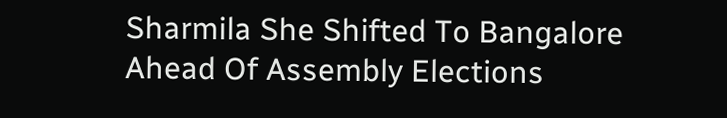Sharmila She Shifted To Bangalore Ahead Of Assembly Elections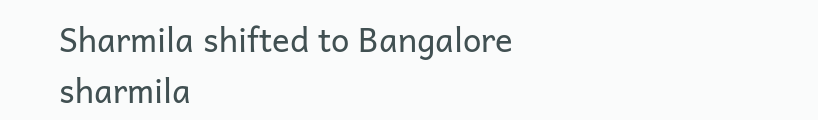Sharmila shifted to Bangalore
sharmila